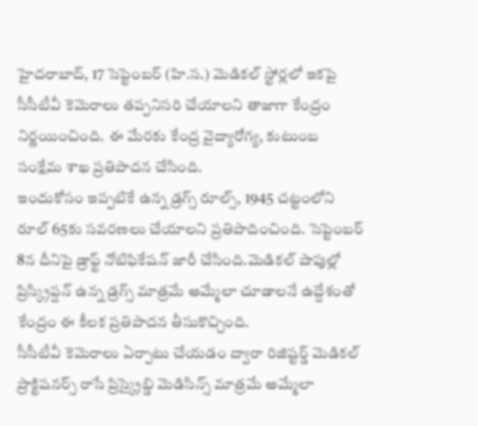హైదరాబాద్, 17 సెప్టెంబర్ (హి.స.) మెడికల్ స్టోర్లలో ఇకపై సీసీటీవీ కెమెరాలు తప్పనిసరి చేయాలని తాజాగా కేంద్రం నిర్ణయించింది. ఈ మేరకు కేంద్ర వైద్యారోగ్య, కుటుంబ సంక్షేమ శాఖ ప్రతిపాదన చేసింది.
ఇందుకోసం ఇప్పటికే ఉన్న డ్రగ్స్ రూల్స్, 1945 చట్టంలోని రూల్ 65కు సవరణలు చేయాలని ప్రతిపాదించింది. సెప్టెంబర్ 8న దీనిపై డ్రాఫ్ట్ నోటిఫికేషన్ జారీ చేసింది.మెడికల్ షాపుల్లో ప్రిస్క్రిప్షన్ ఉన్న డ్రగ్స్ మాత్రమే అమ్మేలా చూడాలనే ఉద్దేశంతో కేంద్రం ఈ కీలక ప్రతిపాదన తీసుకొచ్చింది.
సీసీటీవీ కెమెరాలు ఏర్పాటు చేయడం ద్వారా రిజిష్టర్డ్ మెడికల్ ప్రాక్టిషనర్స్ రాసే ప్రిస్క్రైబ్డి మెడిసిన్స్ మాత్రమే అమ్మేలా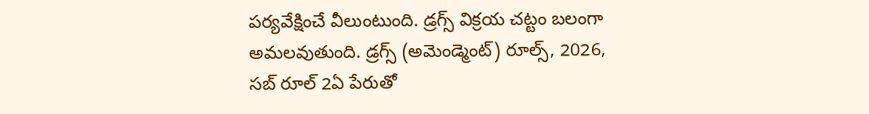పర్యవేక్షించే వీలుంటుంది. డ్రగ్స్ విక్రయ చట్టం బలంగా అమలవుతుంది. డ్రగ్స్ (అమెండ్మెంట్) రూల్స్, 2026, సబ్ రూల్ 2ఏ పేరుతో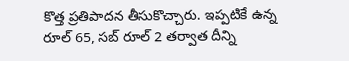కొత్త ప్రతిపాదన తీసుకొచ్చారు. ఇప్పటికే ఉన్న రూల్ 65, సబ్ రూల్ 2 తర్వాత దీన్ని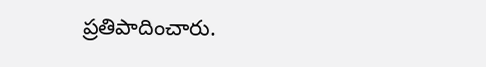ప్రతిపాదించారు.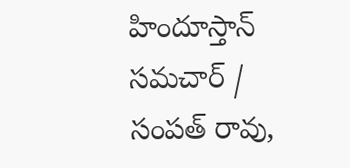హిందూస్తాన్ సమచార్ / సంపత్ రావు,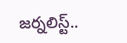జర్నలిస్ట్..